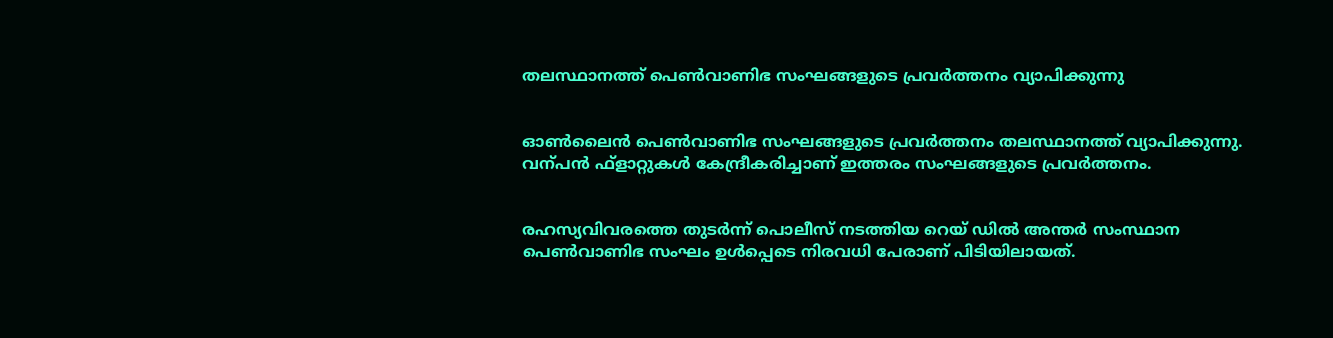തലസ്ഥാനത്ത് പെണ്‍വാണിഭ സംഘങ്ങളുടെ പ്രവര്‍ത്തനം വ്യാപിക്കുന്നു


ഓണ്‍ലൈന്‍ പെണ്‍വാണിഭ സംഘങ്ങളുടെ പ്രവര്‍ത്തനം തലസ്ഥാനത്ത് വ്യാപിക്കുന്നു. വന്പന്‍ ഫ്ളാറ്റുകള്‍ കേന്ദ്രീകരിച്ചാണ് ഇത്തരം സംഘങ്ങളുടെ പ്രവര്‍ത്തനം.


രഹസ്യവിവരത്തെ തുടര്‍ന്ന് പൊലീസ് നടത്തിയ റെയ് ഡില്‍ അന്തര്‍ സംസ്ഥാന പെണ്‍വാണിഭ സംഘം ഉള്‍പ്പെടെ നിരവധി പേരാണ് പിടിയിലായത്.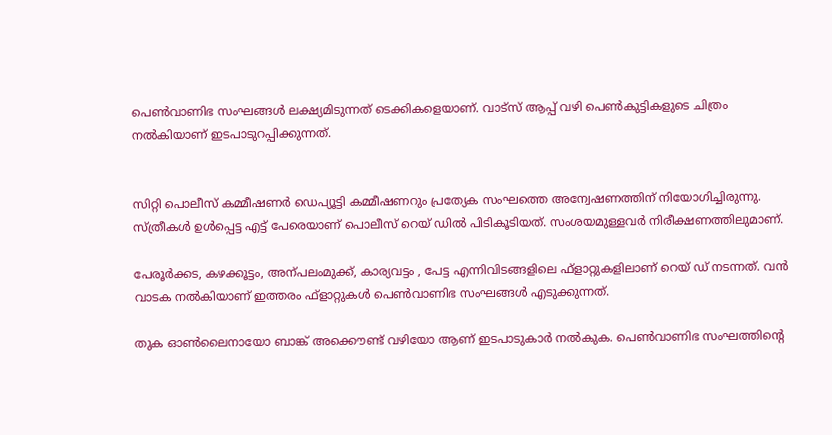പെണ്‍വാണിഭ സംഘങ്ങള്‍ ലക്ഷ്യമിടുന്നത് ടെക്കികളെയാണ്. വാട്സ് ആപ്പ് വഴി പെണ്‍കുട്ടികളുടെ ചിത്രം നല്‍കിയാണ് ഇടപാടുറപ്പിക്കുന്നത്.


സിറ്റി പൊലീസ് കമ്മീഷണര്‍ ഡെപ്യൂട്ടി കമ്മീഷണറും പ്രത്യേക സംഘത്തെ അന്വേഷണത്തിന് നിയോഗിച്ചിരുന്നു. സ്ത്രീകള്‍ ഉള്‍പ്പെട്ട എട്ട് പേരെയാണ് പൊലീസ് റെയ് ഡില്‍ പിടികൂടിയത്. സംശയമുള്ളവര്‍ നിരീക്ഷണത്തിലുമാണ്.

പേരൂര്‍ക്കട, കഴക്കൂട്ടം, അന്പലംമുക്ക്, കാര്യവട്ടം , പേട്ട എന്നിവിടങ്ങളിലെ ഫ്ളാറ്റുകളിലാണ് റെയ് ഡ് നടന്നത്. വന്‍ വാടക നല്‍കിയാണ് ഇത്തരം ഫ്ളാറ്റുകള്‍ പെണ്‍വാണിഭ സംഘങ്ങള്‍ എടുക്കുന്നത്.

തുക ഓണ്‍ലൈനായോ ബാങ്ക് അക്കൌണ്ട് വഴിയോ ആണ് ഇടപാടുകാര്‍ നല്‍കുക. പെണ്‍വാണിഭ സംഘത്തിന്‍റെ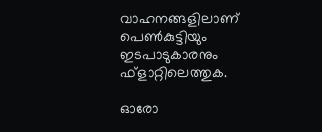വാഹനങ്ങളിലാണ് പെണ്‍കുട്ടിയും ഇടപാടുകാരനും ഫ്ളാറ്റിലെത്തുക.

ഓരോ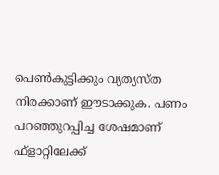പെണ്‍കുട്ടിക്കും വ്യത്യസ്ത നിരക്കാണ് ഈടാക്കുക. പണം പറഞ്ഞുറപ്പിച്ച ശേഷമാണ് ഫ്ളാറ്റിലേക്ക്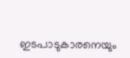ഇടപാടുകാരനെയും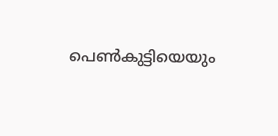പെണ്‍കുട്ടിയെയും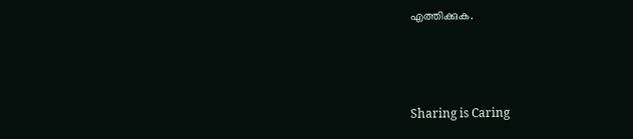എത്തിക്കുക.



Sharing is Caring